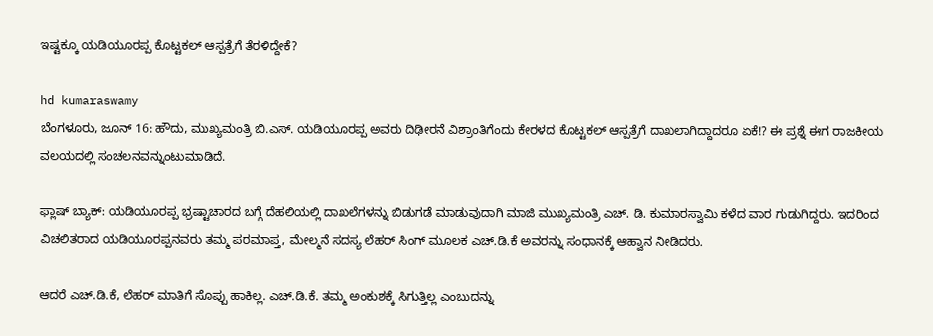ಇಷ್ಟಕ್ಕೂ ಯಡಿಯೂರಪ್ಪ ಕೊಟ್ಟಕಲ್ ಆಸ್ಪತ್ರೆಗೆ ತೆರಳಿದ್ದೇಕೆ?

hd kumaraswamy
ಬೆಂಗಳೂರು, ಜೂನ್ 16: ಹೌದು, ಮುಖ್ಯಮಂತ್ರಿ ಬಿ.ಎಸ್. ಯಡಿಯೂರಪ್ಪ ಅವರು ದಿಢೀರನೆ ವಿಶ್ರಾಂತಿಗೆಂದು ಕೇರಳದ ಕೊಟ್ಟಕಲ್ ಆಸ್ಪತ್ರೆಗೆ ದಾಖಲಾಗಿದ್ದಾದರೂ ಏಕೆ!? ಈ ಪ್ರಶ್ನೆ ಈಗ ರಾಜಕೀಯ ವಲಯದಲ್ಲಿ ಸಂಚಲನವನ್ನುಂಟುಮಾಡಿದೆ.

ಫ್ಲಾಷ್ ಬ್ಯಾಕ್: ಯಡಿಯೂರಪ್ಪ ಭ್ರಷ್ಟಾಚಾರದ ಬಗ್ಗೆ ದೆಹಲಿಯಲ್ಲಿ ದಾಖಲೆಗಳನ್ನು ಬಿಡುಗಡೆ ಮಾಡುವುದಾಗಿ ಮಾಜಿ ಮುಖ್ಯಮಂತ್ರಿ ಎಚ್. ಡಿ. ಕುಮಾರಸ್ವಾಮಿ ಕಳೆದ ವಾರ ಗುಡುಗಿದ್ದರು. ಇದರಿಂದ ವಿಚಲಿತರಾದ ಯಡಿಯೂರಪ್ಪನವರು ತಮ್ಮ ಪರಮಾಪ್ತ, ಮೇಲ್ಮನೆ ಸದಸ್ಯ ಲೆಹರ್ ಸಿಂಗ್ ಮೂಲಕ ಎಚ್.ಡಿ.ಕೆ ಅವರನ್ನು ಸಂಧಾನಕ್ಕೆ ಆಹ್ವಾನ ನೀಡಿದರು.

ಆದರೆ ಎಚ್.ಡಿ.ಕೆ, ಲೆಹರ್ ಮಾತಿಗೆ ಸೊಪ್ಪು ಹಾಕಿಲ್ಲ. ಎಚ್.ಡಿ.ಕೆ. ತಮ್ಮ ಅಂಕುಶಕ್ಕೆ ಸಿಗುತ್ತಿಲ್ಲ ಎಂಬುದನ್ನು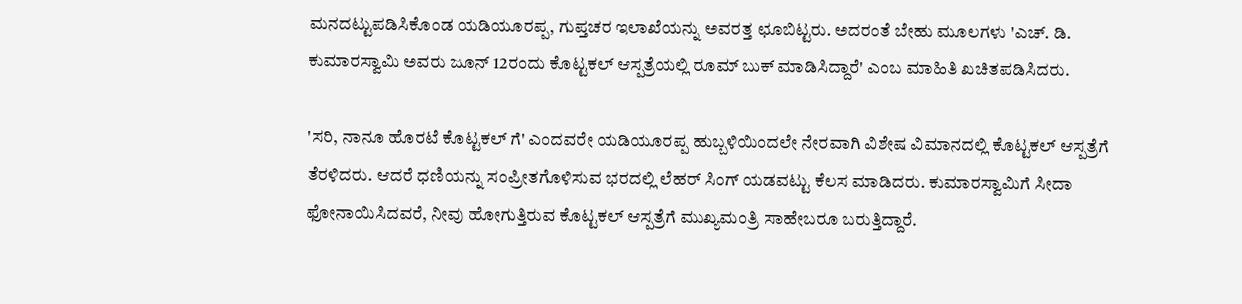ಮನದಟ್ಟುಪಡಿಸಿಕೊಂಡ ಯಡಿಯೂರಪ್ಪ, ಗುಪ್ತಚರ ಇಲಾಖೆಯನ್ನು ಅವರತ್ತ ಛೂಬಿಟ್ಟರು. ಅದರಂತೆ ಬೇಹು ಮೂಲಗಳು 'ಎಚ್. ಡಿ. ಕುಮಾರಸ್ವಾಮಿ ಅವರು ಜೂನ್ 12ರಂದು ಕೊಟ್ಟಕಲ್ ಆಸ್ಪತ್ರೆಯಲ್ಲಿ ರೂಮ್ ಬುಕ್ ಮಾಡಿಸಿದ್ದಾರೆ' ಎಂಬ ಮಾಹಿತಿ ಖಚಿತಪಡಿಸಿದರು.

'ಸರಿ, ನಾನೂ ಹೊರಟೆ ಕೊಟ್ಟಕಲ್ ಗೆ' ಎಂದವರೇ ಯಡಿಯೂರಪ್ಪ ಹುಬ್ಬಳಿಯಿಂದಲೇ ನೇರವಾಗಿ ವಿಶೇಷ ವಿಮಾನದಲ್ಲಿ ಕೊಟ್ಟಕಲ್ ಆಸ್ಪತ್ರೆಗೆ ತೆರಳಿದರು. ಆದರೆ ಧಣಿಯನ್ನು ಸಂಪ್ರೀತಗೊಳಿಸುವ ಭರದಲ್ಲಿ ಲೆಹರ್ ಸಿಂಗ್ ಯಡವಟ್ಟು ಕೆಲಸ ಮಾಡಿದರು. ಕುಮಾರಸ್ವಾಮಿಗೆ ಸೀದಾ ಫೋನಾಯಿಸಿದವರೆ, ನೀವು ಹೋಗುತ್ತಿರುವ ಕೊಟ್ಟಕಲ್ ಆಸ್ಪತ್ರೆಗೆ ಮುಖ್ಯಮಂತ್ರಿ ಸಾಹೇಬರೂ ಬರುತ್ತಿದ್ದಾರೆ.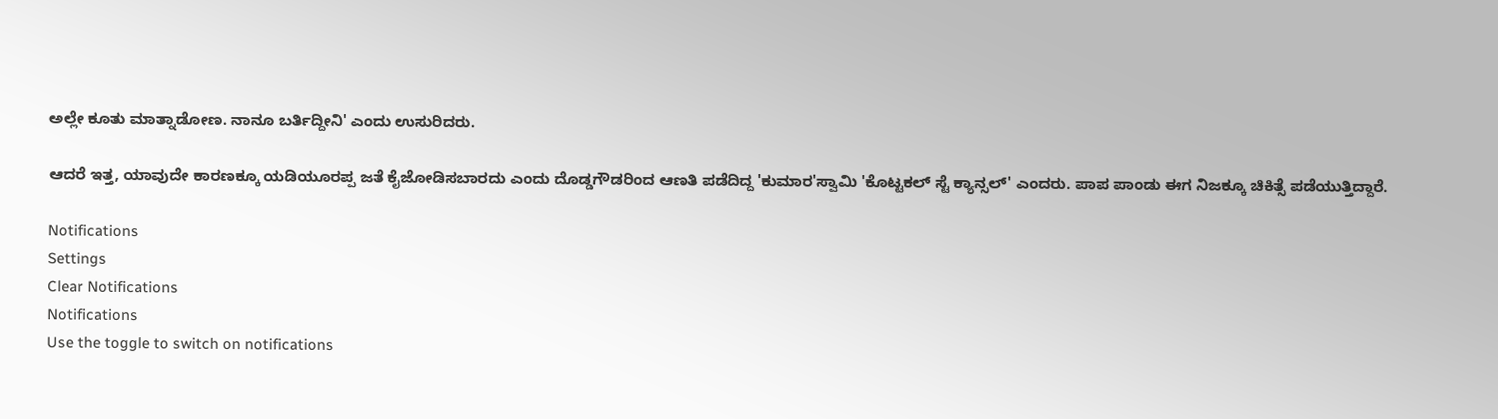ಅಲ್ಲೇ ಕೂತು ಮಾತ್ನಾಡೋಣ. ನಾನೂ ಬರ್ತಿದ್ದೀನಿ' ಎಂದು ಉಸುರಿದರು.

ಆದರೆ ಇತ್ತ, ಯಾವುದೇ ಕಾರಣಕ್ಕೂ ಯಡಿಯೂರಪ್ಪ ಜತೆ ಕೈಜೋಡಿಸಬಾರದು ಎಂದು ದೊಡ್ಡಗೌಡರಿಂದ ಆಣತಿ ಪಡೆದಿದ್ದ 'ಕುಮಾರ'ಸ್ವಾಮಿ 'ಕೊಟ್ಟಕಲ್ ಸ್ಟೆ ಕ್ಯಾನ್ಸಲ್' ಎಂದರು. ಪಾಪ ಪಾಂಡು ಈಗ ನಿಜಕ್ಕೂ ಚಿಕಿತ್ಸೆ ಪಡೆಯುತ್ತಿದ್ದಾರೆ.

Notifications
Settings
Clear Notifications
Notifications
Use the toggle to switch on notifications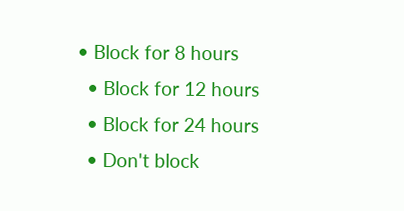• Block for 8 hours
  • Block for 12 hours
  • Block for 24 hours
  • Don't block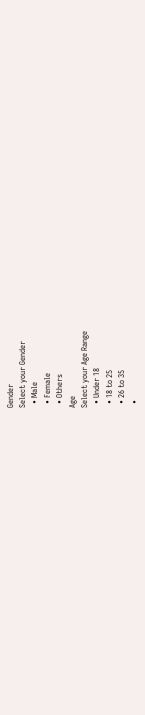Gender
Select your Gender
  • Male
  • Female
  • Others
Age
Select your Age Range
  • Under 18
  • 18 to 25
  • 26 to 35
  •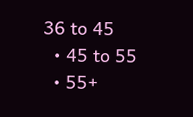36 to 45
  • 45 to 55
  • 55+